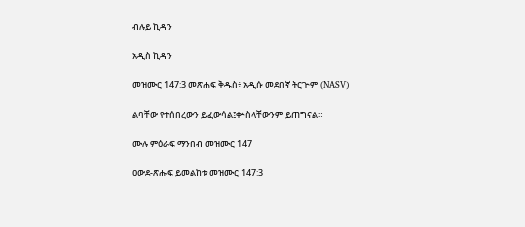ብሉይ ኪዳን

አዲስ ኪዳን

መዝሙር 147:3 መጽሐፍ ቅዱስ፥ አዲሱ መደበኛ ትርጒም (NASV)

ልባቸው የተሰበረውን ይፈውሳል፤ቍስላቸውንም ይጠግናል።

ሙሉ ምዕራፍ ማንበብ መዝሙር 147

ዐውደ-ጽሑፍ ይመልከቱ መዝሙር 147:3